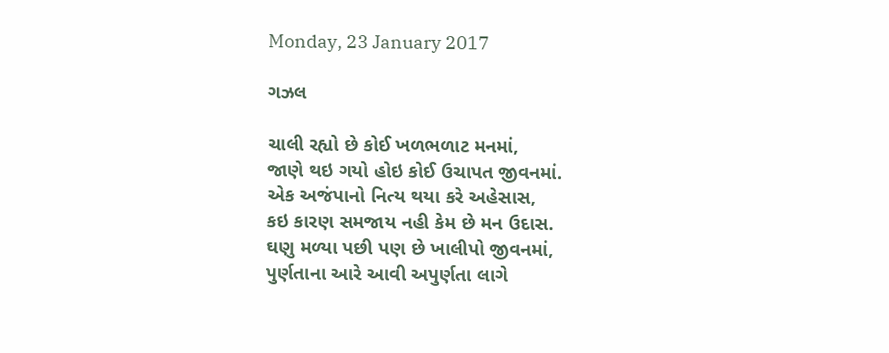Monday, 23 January 2017

ગઝલ

ચાલી રહ્યો છે કોઈ ખળભળાટ મનમાં,
જાણે થઇ ગયો હોઇ કોઈ ઉચાપત જીવનમાં.
એક અજંપાનો નિત્ય થયા કરે અહેસાસ,
કઇ કારણ સમજાય નહી કેમ છે મન ઉદાસ.
ઘણુ મળ્યા પછી પણ છે ખાલીપો જીવનમાં,
પુર્ણતાના આરે આવી અપુર્ણતા લાગે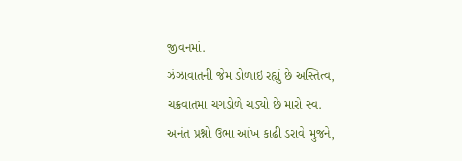જીવનમાં.
ઝંઝાવાતની જેમ ડોળાઇ રહ્યું છે અસ્તિત્વ,
ચક્રવાતમા ચગડોળે ચડ્યો છે મારો સ્વ.
અનંત પ્રશ્નો ઉભા આંખ કાઢી ડરાવે મુજને,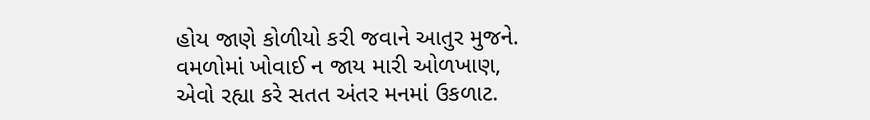હોય જાણે કોળીયો કરી જવાને આતુર મુજને.
વમળોમાં ખોવાઈ ન જાય મારી ઓળખાણ,
એવો રહ્યા કરે સતત અંતર મનમાં ઉકળાટ.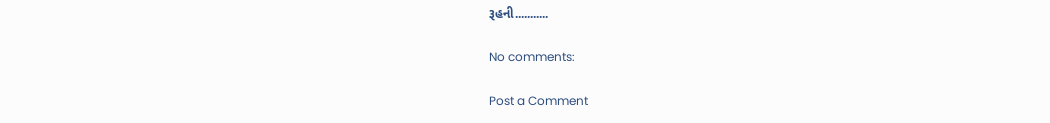રૂહની...........

No comments:

Post a Comment